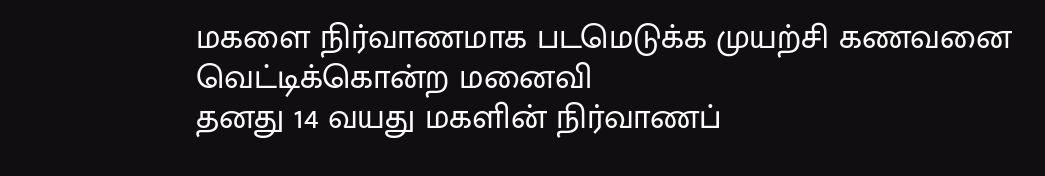மகளை நிர்வாணமாக படமெடுக்க முயற்சி கணவனை வெட்டிக்கொன்ற மனைவி
தனது 14 வயது மகளின் நிர்வாணப்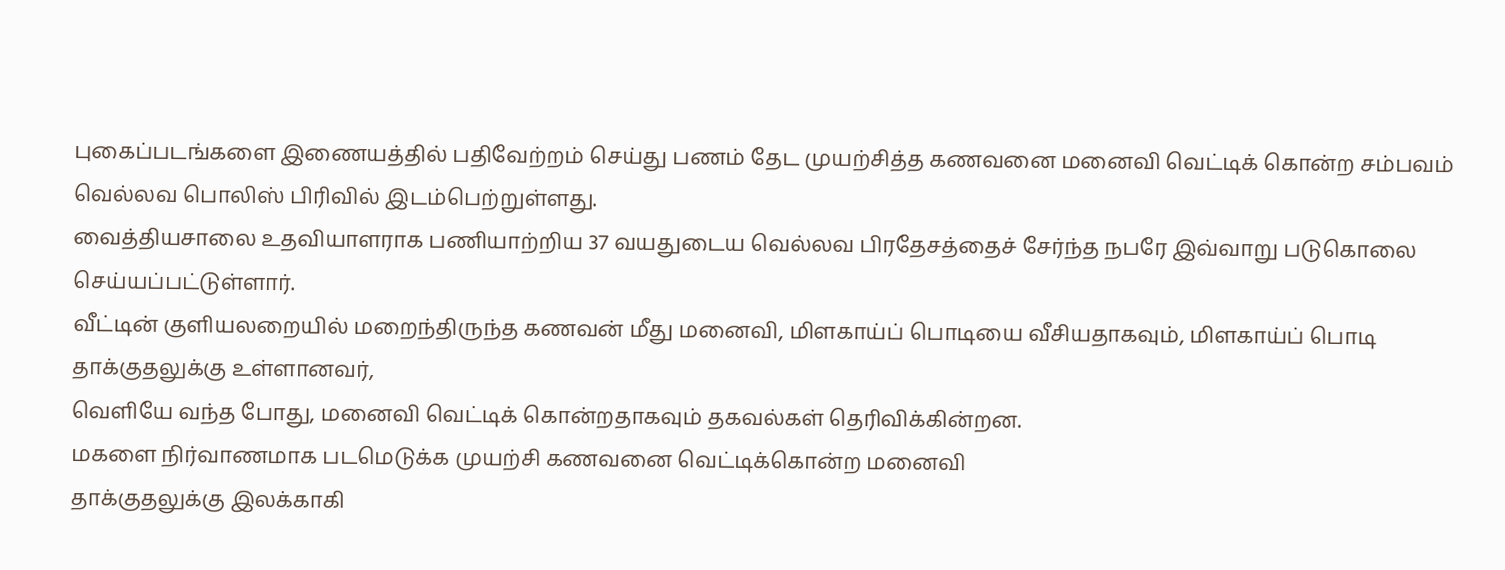புகைப்படங்களை இணையத்தில் பதிவேற்றம் செய்து பணம் தேட முயற்சித்த கணவனை மனைவி வெட்டிக் கொன்ற சம்பவம் வெல்லவ பொலிஸ் பிரிவில் இடம்பெற்றுள்ளது.
வைத்தியசாலை உதவியாளராக பணியாற்றிய 37 வயதுடைய வெல்லவ பிரதேசத்தைச் சேர்ந்த நபரே இவ்வாறு படுகொலை செய்யப்பட்டுள்ளார்.
வீட்டின் குளியலறையில் மறைந்திருந்த கணவன் மீது மனைவி, மிளகாய்ப் பொடியை வீசியதாகவும், மிளகாய்ப் பொடி தாக்குதலுக்கு உள்ளானவர்,
வெளியே வந்த போது, மனைவி வெட்டிக் கொன்றதாகவும் தகவல்கள் தெரிவிக்கின்றன.
மகளை நிர்வாணமாக படமெடுக்க முயற்சி கணவனை வெட்டிக்கொன்ற மனைவி
தாக்குதலுக்கு இலக்காகி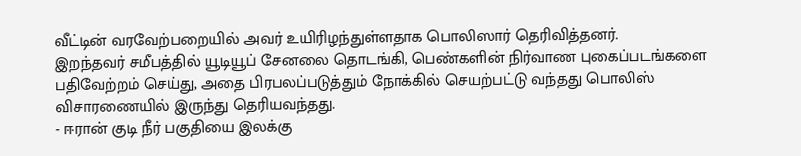வீட்டின் வரவேற்பறையில் அவர் உயிரிழந்துள்ளதாக பொலிஸார் தெரிவித்தனர்.
இறந்தவர் சமீபத்தில் யூடியூப் சேனலை தொடங்கி, பெண்களின் நிர்வாண புகைப்படங்களை பதிவேற்றம் செய்து, அதை பிரபலப்படுத்தும் நோக்கில் செயற்பட்டு வந்தது பொலிஸ் விசாரணையில் இருந்து தெரியவந்தது.
- ஈரான் குடி நீர் பகுதியை இலக்கு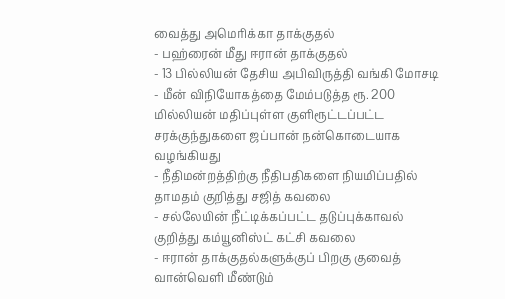வைத்து அமெரிக்கா தாக்குதல்
- பஹ்ரைன் மீது ஈரான் தாக்குதல்
- 13 பில்லியன் தேசிய அபிவிருத்தி வங்கி மோசடி
- மீன் விநியோகத்தை மேம்படுத்த ரூ. 200 மில்லியன் மதிப்புள்ள குளிரூட்டப்பட்ட சரக்குந்துகளை ஜப்பான் நன்கொடையாக வழங்கியது
- நீதிமன்றத்திற்கு நீதிபதிகளை நியமிப்பதில் தாமதம் குறித்து சஜித் கவலை
- சல்லேயின் நீட்டிக்கப்பட்ட தடுப்புக்காவல் குறித்து கம்யூனிஸ்ட் கட்சி கவலை
- ஈரான் தாக்குதல்களுக்குப் பிறகு குவைத் வான்வெளி மீண்டும்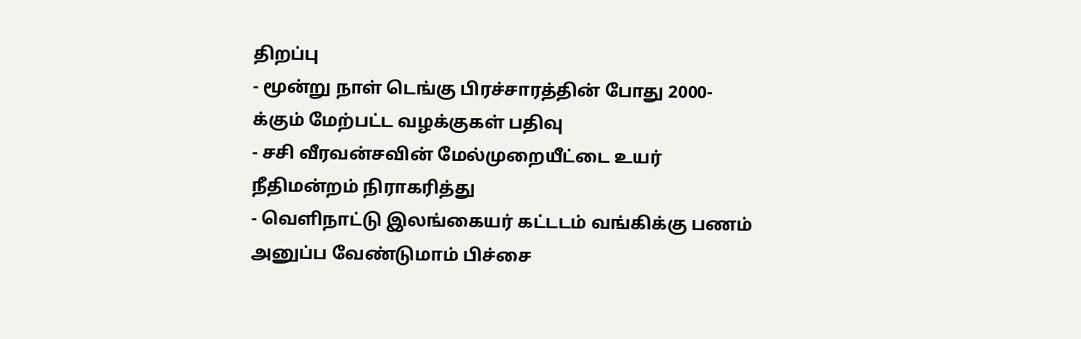திறப்பு
- மூன்று நாள் டெங்கு பிரச்சாரத்தின் போது 2000-க்கும் மேற்பட்ட வழக்குகள் பதிவு
- சசி வீரவன்சவின் மேல்முறையீட்டை உயர் நீதிமன்றம் நிராகரித்து
- வெளிநாட்டு இலங்கையர் கட்டடம் வங்கிக்கு பணம் அனுப்ப வேண்டுமாம் பிச்சை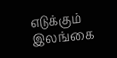எடுக்கும் இலங்கை